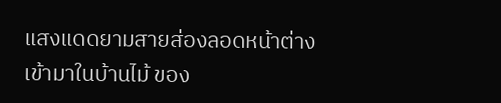แสงแดดยามสายส่องลอดหน้าต่างเข้ามาในบ้านไม้ ของ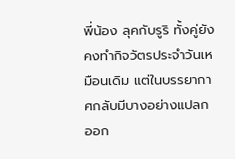พี่น้อง ลุคกับรูริ ทั้งคู่ยังคงทำกิจวัตรประจำวันเหมือนเดิม แต่ในบรรยากาศกลับมีบางอย่างแปลกออก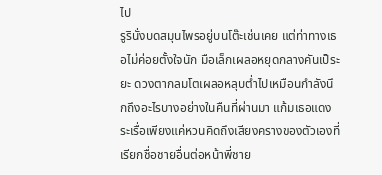ไป
รูรินั่งบดสมุนไพรอยู่บนโต๊ะเช่นเคย แต่ท่าทางเธอไม่ค่อยตั้งใจนัก มือเล็กเผลอหยุดกลางคันเป็ระยะ ดวงตากลมโตเผลอหลุบต่ำไปเหมือนกำลังนึกถึงอะไรบางอย่างในคืนที่ผ่านมา แก้มเธอแดงระเรื่อเพียงแค่หวนคิดถึงเสียงครางของตัวเองที่เรียกชื่อชายอื่นต่อหน้าพี่ชาย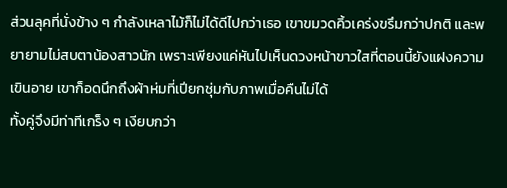ส่วนลุคที่นั่งข้าง ๆ กำลังเหลาไม้ก็ไม่ได้ดีไปกว่าเธอ เขาขมวดคิ้วเคร่งขรึมกว่าปกติ และพยายามไม่สบตาน้องสาวนัก เพราะเพียงแค่หันไปเห็นดวงหน้าขาวใสที่ตอนนี้ยังแฝงความเขินอาย เขาก็อดนึกถึงผ้าห่มที่เปียกชุ่มกับภาพเมื่อคืนไม่ได้
ทั้งคู่จึงมีท่าทีเกร็ง ๆ เงียบกว่า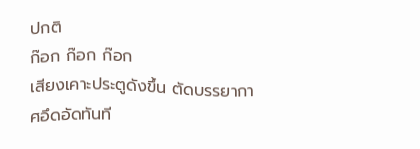ปกติ
ก๊อก ก๊อก ก๊อก
เสียงเคาะประตูดังขึ้น ตัดบรรยากาศอึดอัดทันที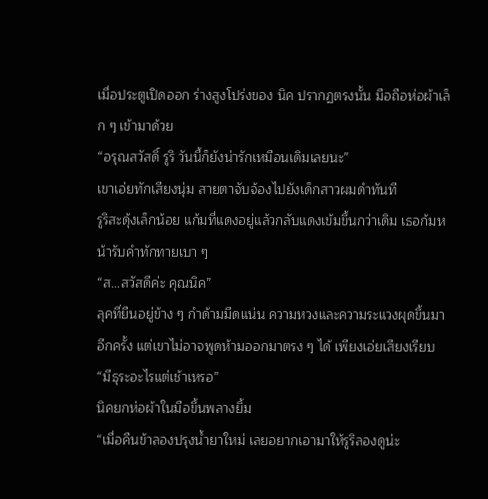เมื่อประตูเปิดออก ร่างสูงโปร่งของ นิค ปรากฏตรงนั้น มือถือห่อผ้าเล็ก ๆ เข้ามาด้วย
“อรุณสวัสดิ์ รูริ วันนี้ก็ยังน่ารักเหมือนเดิมเลยนะ”
เขาเอ่ยทักเสียงนุ่ม สายตาจับจ้องไปยังเด็กสาวผมดำทันที
รูริสะดุ้งเล็กน้อย แก้มที่แดงอยู่แล้วกลับแดงเข้มขึ้นกว่าเดิม เธอก้มหน้ารับคำทักทายเบา ๆ
“ส…สวัสดีค่ะ คุณนิค”
ลุคที่ยืนอยู่ข้าง ๆ กำด้ามมีดแน่น ความหวงและความระแวงผุดขึ้นมาอีกครั้ง แต่เขาไม่อาจพูดห้ามออกมาตรง ๆ ได้ เพียงเอ่ยเสียงเรียบ
“มีธุระอะไรแต่เช้าเหรอ”
นิคยกห่อผ้าในมือขึ้นพลางยิ้ม
“เมื่อคืนข้าลองปรุงน้ำยาใหม่ เลยอยากเอามาให้รูริลองดูน่ะ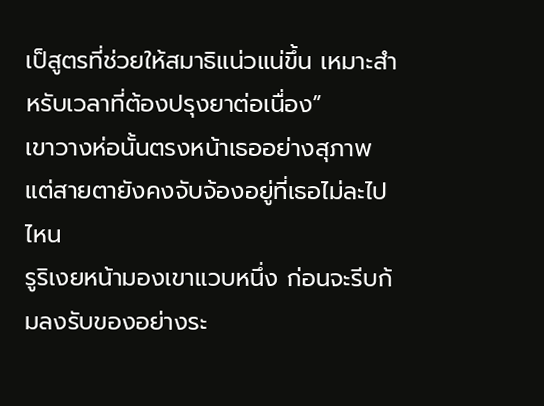เป็สูตรที่ช่วยให้สมาธิแน่วแน่ขึ้น เหมาะสำหรับเวลาที่ต้องปรุงยาต่อเนื่อง”
เขาวางห่อนั้นตรงหน้าเธออย่างสุภาพ แต่สายตายังคงจับจ้องอยู่ที่เธอไม่ละไปไหน
รูริเงยหน้ามองเขาแวบหนึ่ง ก่อนจะรีบก้มลงรับของอย่างระ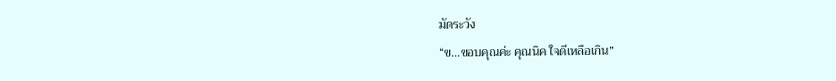มัดระวัง
“ข…ขอบคุณค่ะ คุณนิค ใจดีเหลือเกิน”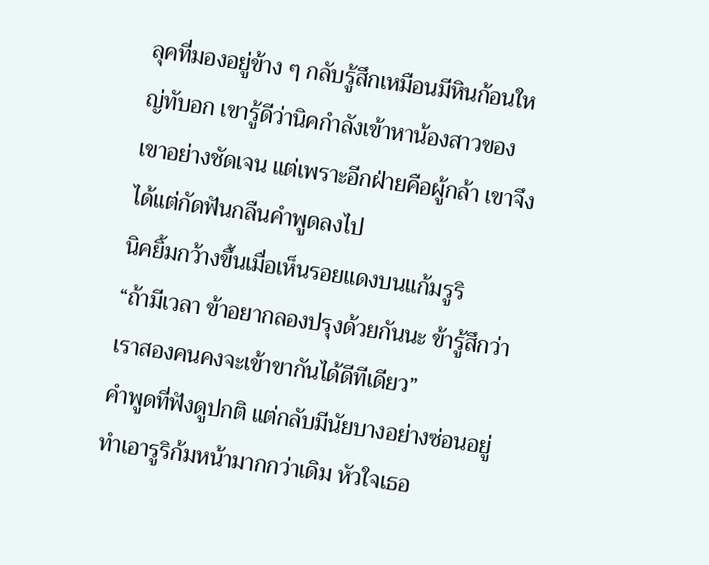ลุคที่มองอยู่ข้าง ๆ กลับรู้สึกเหมือนมีหินก้อนใหญ่ทับอก เขารู้ดีว่านิคกำลังเข้าหาน้องสาวของเขาอย่างชัดเจน แต่เพราะอีกฝ่ายคือผู้กล้า เขาจึงได้แต่กัดฟันกลืนคำพูดลงไป
นิคยิ้มกว้างขึ้นเมื่อเห็นรอยแดงบนแก้มรูริ
“ถ้ามีเวลา ข้าอยากลองปรุงด้วยกันนะ ข้ารู้สึกว่าเราสองคนคงจะเข้าขากันได้ดีทีเดียว”
คำพูดที่ฟังดูปกติ แต่กลับมีนัยบางอย่างซ่อนอยู่ ทำเอารูริก้มหน้ามากกว่าเดิม หัวใจเธอ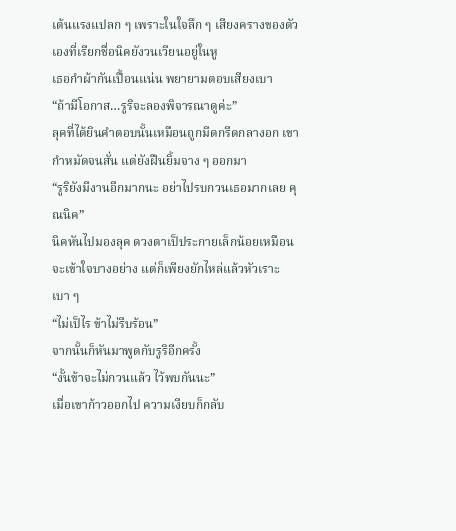เต้นแรงแปลก ๆ เพราะในใจลึก ๆ เสียงครางของตัวเองที่เรียกชื่อนิคยังวนเวียนอยู่ในหู
เธอกำผ้ากันเปื้อนแน่น พยายามตอบเสียงเบา
“ถ้ามีโอกาส…รูริจะลองพิจารณาดูค่ะ”
ลุคที่ได้ยินคำตอบนั้นเหมือนถูกมีดกรีดกลางอก เขากำหมัดจนสั่น แต่ยังฝืนยิ้มจาง ๆ ออกมา
“รูริยังมีงานอีกมากนะ อย่าไปรบกวนเธอมากเลย คุณนิค”
นิคหันไปมองลุค ดวงตาเป็ประกายเล็กน้อยเหมือนจะเข้าใจบางอย่าง แต่ก็เพียงยักไหล่แล้วหัวเราะเบา ๆ
“ไม่เป็ไร ข้าไม่รีบร้อน”
จากนั้นก็หันมาพูดกับรูริอีกครั้ง
“งั้นข้าจะไม่กวนแล้ว ไว้พบกันนะ”
เมื่อเขาก้าวออกไป ความเงียบก็กลับ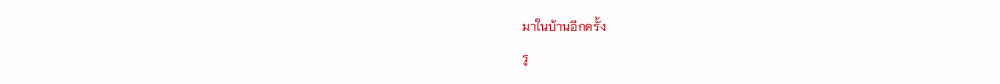มาในบ้านอีกครั้ง
รู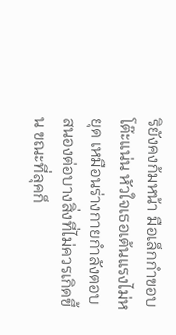ริยังคงก้มหน้า มือเล็กกำขอบโต๊ะแน่น หัวใจเธอเต้นแรงไม่หยุด เหมือนร่างกายกำลังตอบสนองต่อบางสิ่งที่ไม่ควรเกิดขึ้น ขณะที่ลุคก็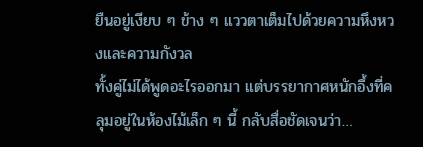ยืนอยู่เงียบ ๆ ข้าง ๆ แววตาเต็มไปด้วยความหึงหวงและความกังวล
ทั้งคู่ไม่ได้พูดอะไรออกมา แต่บรรยากาศหนักอึ้งที่คลุมอยู่ในห้องไม้เล็ก ๆ นี้ กลับสื่อชัดเจนว่า…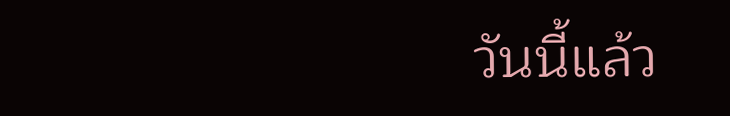วันนี้แล้ว